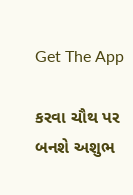Get The App

કરવા ચૌથ પર બનશે અશુભ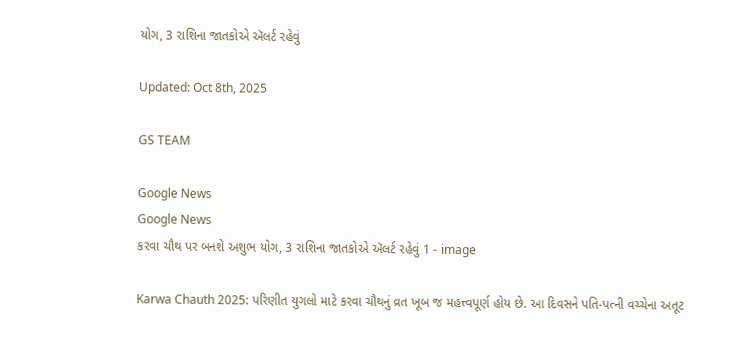યોગ, 3 રાશિના જાતકોએ ઍલર્ટ રહેવું

Updated: Oct 8th, 2025

GS TEAM

Google News
Google News
કરવા ચૌથ પર બનશે અશુભ યોગ, 3 રાશિના જાતકોએ ઍલર્ટ રહેવું 1 - image

Karwa Chauth 2025: પરિણીત યુગલો માટે કરવા ચૌથનું વ્રત ખૂબ જ મહત્ત્વપૂર્ણ હોય છે. આ દિવસને પતિ-પત્ની વચ્ચેના અતૂટ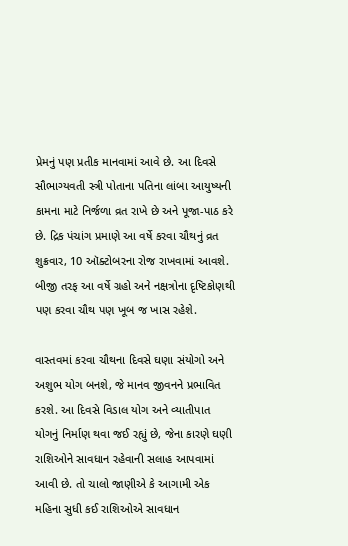પ્રેમનું પણ પ્રતીક માનવામાં આવે છે. આ દિવસે સૌભાગ્યવતી સ્ત્રી પોતાના પતિના લાંબા આયુષ્યની કામના માટે નિર્જળા વ્રત રાખે છે અને પૂજા-પાઠ કરે છે. દ્રિક પંચાંગ પ્રમાણે આ વર્ષે કરવા ચૌથનું વ્રત શુક્રવાર, 10 ઑક્ટોબરના રોજ રાખવામાં આવશે. બીજી તરફ આ વર્ષે ગ્રહો અને નક્ષત્રોના દૃષ્ટિકોણથી પણ કરવા ચૌથ પણ ખૂબ જ ખાસ રહેશે.

વાસ્તવમાં કરવા ચૌથના દિવસે ઘણા સંયોગો અને અશુભ યોગ બનશે, જે માનવ જીવનને પ્રભાવિત કરશે. આ દિવસે વિડાલ યોગ અને વ્યાતીપાત યોગનું નિર્માણ થવા જઈ રહ્યું છે, જેના કારણે ઘણી રાશિઓને સાવધાન રહેવાની સલાહ આપવામાં આવી છે. તો ચાલો જાણીએ કે આગામી એક મહિના સુધી કઈ રાશિઓએ સાવધાન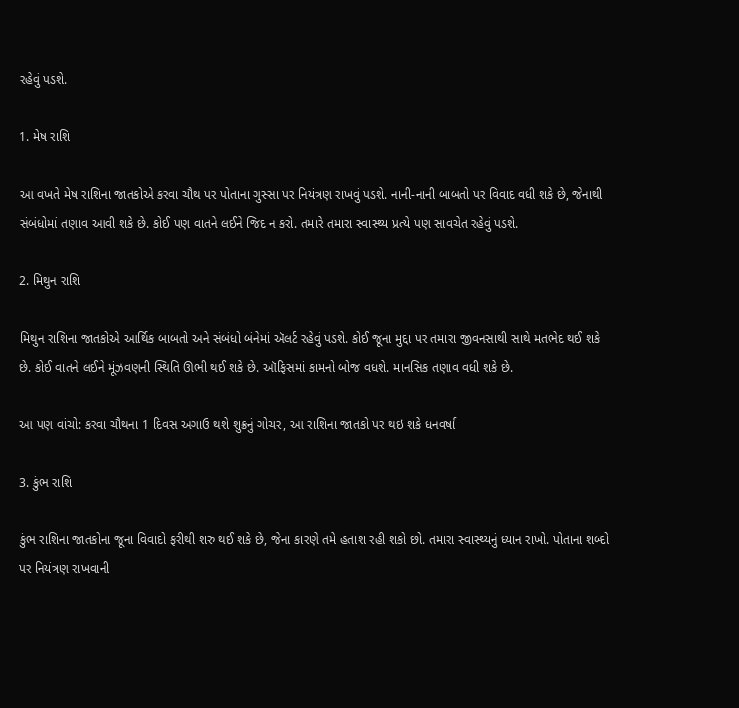રહેવું પડશે.

1. મેષ રાશિ

આ વખતે મેષ રાશિના જાતકોએ કરવા ચૌથ પર પોતાના ગુસ્સા પર નિયંત્રણ રાખવું પડશે. નાની-નાની બાબતો પર વિવાદ વધી શકે છે, જેનાથી સંબંધોમાં તણાવ આવી શકે છે. કોઈ પણ વાતને લઈને જિદ ન કરો. તમારે તમારા સ્વાસ્થ્ય પ્રત્યે પણ સાવચેત રહેવું પડશે.

2. મિથુન રાશિ

મિથુન રાશિના જાતકોએ આર્થિક બાબતો અને સંબંધો બંનેમાં ઍલર્ટ રહેવું પડશે. કોઈ જૂના મુદ્દા પર તમારા જીવનસાથી સાથે મતભેદ થઈ શકે છે. કોઈ વાતને લઈને મૂંઝવણની સ્થિતિ ઊભી થઈ શકે છે. ઑફિસમાં કામનો બોજ વધશે. માનસિક તણાવ વધી શકે છે.

આ પણ વાંચો: કરવા ચૌથના 1 દિવસ અગાઉ થશે શુક્રનું ગોચર, આ રાશિના જાતકો પર થઇ શકે ધનવર્ષા

3. કુંભ રાશિ

કુંભ રાશિના જાતકોના જૂના વિવાદો ફરીથી શરુ થઈ શકે છે, જેના કારણે તમે હતાશ રહી શકો છો. તમારા સ્વાસ્થ્યનું ધ્યાન રાખો. પોતાના શબ્દો પર નિયંત્રણ રાખવાની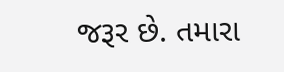જરૂર છે. તમારા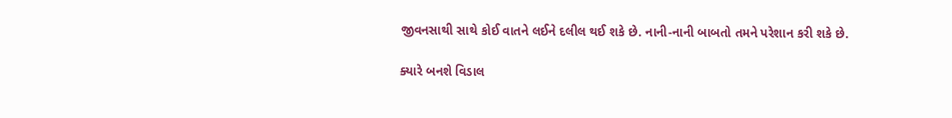જીવનસાથી સાથે કોઈ વાતને લઈને દલીલ થઈ શકે છે. નાની-નાની બાબતો તમને પરેશાન કરી શકે છે.

ક્યારે બનશે વિડાલ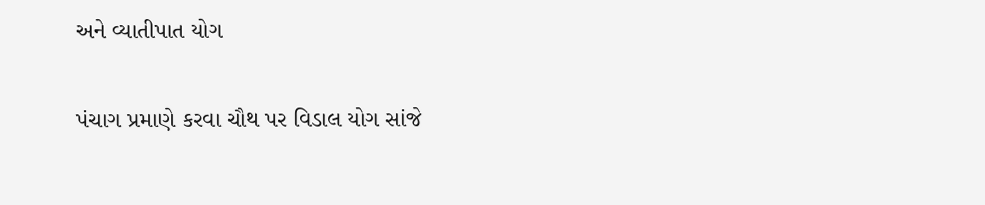અને વ્યાતીપાત યોગ

પંચાગ પ્રમાણે કરવા ચૌથ પર વિડાલ યોગ સાંજે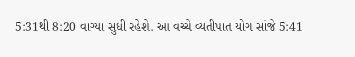5:31થી 8:20 વાગ્યા સુધી રહેશે. આ વચ્ચે વ્યતીપાત યોગ સાંજે 5:41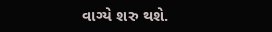વાગ્યે શરુ થશે.